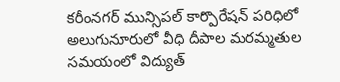కరీంనగర్ మున్సిపల్ కార్పొరేషన్ పరిధిలో అలుగునూరులో వీధి దీపాల మరమ్మతుల సమయంలో విద్యుత్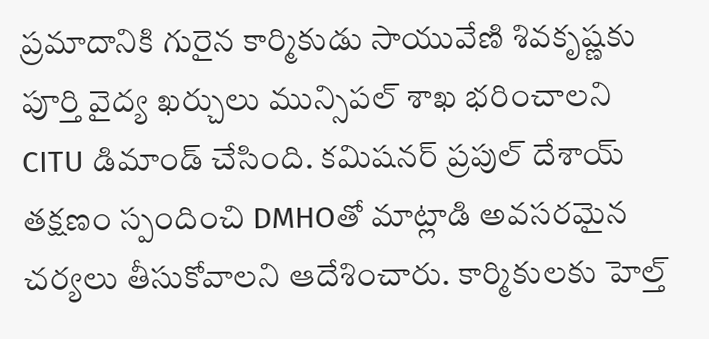ప్రమాదానికి గురైన కార్మికుడు సాయువేణి శివకృష్ణకు పూర్తి వైద్య ఖర్చులు మున్సిపల్ శాఖ భరించాలని CITU డిమాండ్ చేసింది. కమిషనర్ ప్రపుల్ దేశాయ్ తక్షణం స్పందించి DMHOతో మాట్లాడి అవసరమైన చర్యలు తీసుకోవాలని ఆదేశించారు. కార్మికులకు హెల్త్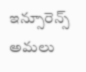ఇన్సూరెన్స్ అమలు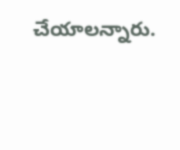చేయాలన్నారు.